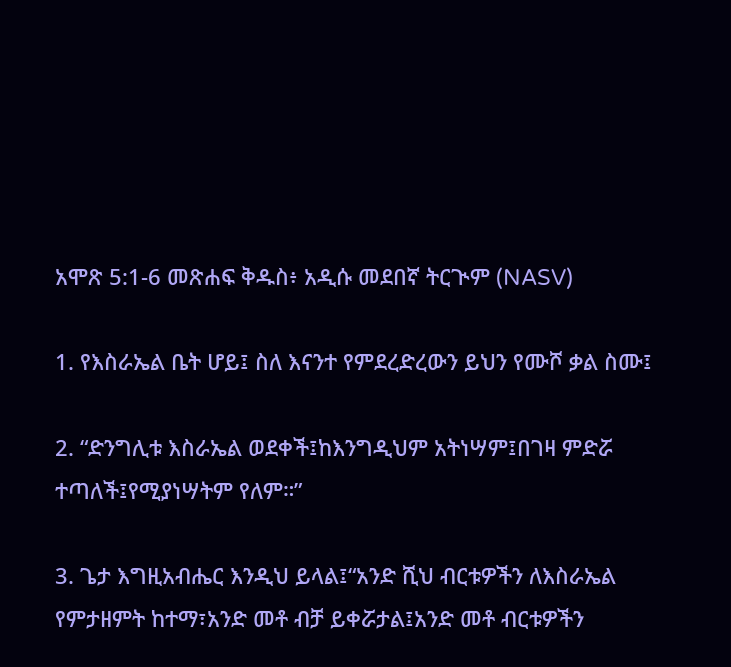አሞጽ 5:1-6 መጽሐፍ ቅዱስ፥ አዲሱ መደበኛ ትርጒም (NASV)

1. የእስራኤል ቤት ሆይ፤ ስለ እናንተ የምደረድረውን ይህን የሙሾ ቃል ስሙ፤

2. “ድንግሊቱ እስራኤል ወደቀች፤ከእንግዲህም አትነሣም፤በገዛ ምድሯ ተጣለች፤የሚያነሣትም የለም።”

3. ጌታ እግዚአብሔር እንዲህ ይላል፤“አንድ ሺህ ብርቱዎችን ለእስራኤል የምታዘምት ከተማ፣አንድ መቶ ብቻ ይቀሯታል፤አንድ መቶ ብርቱዎችን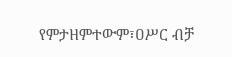የምታዘምተውም፣ዐሥር ብቻ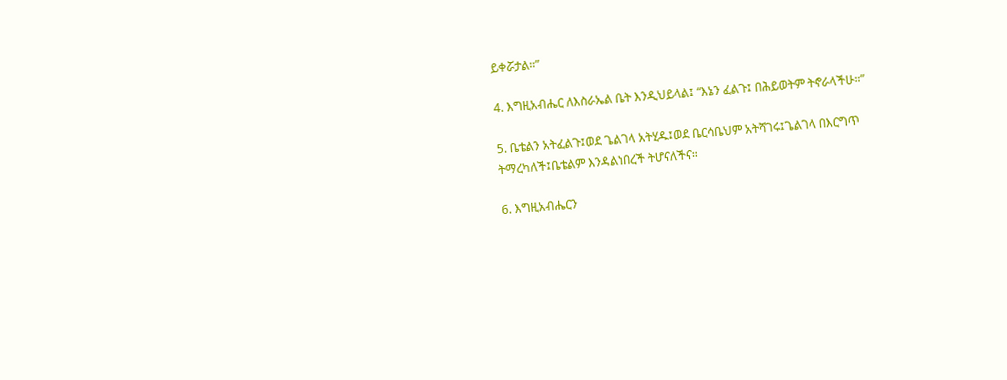ይቀሯታል።”

4. እግዚአብሔር ለእስራኤል ቤት እንዲህይላል፤ “እኔን ፈልጉ፤ በሕይወትም ትኖራላችሁ።”

5. ቤቴልን አትፈልጉ፤ወደ ጌልገላ አትሂዱ፤ወደ ቤርሳቤህም አትሻገሩ፤ጌልገላ በእርግጥ ትማረካለች፤ቤቴልም እንዳልነበረች ትሆናለችና።

6. እግዚአብሔርን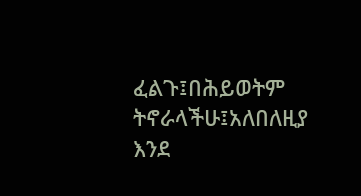ፈልጉ፤በሕይወትም ትኖራላችሁ፤አለበለዚያ እንደ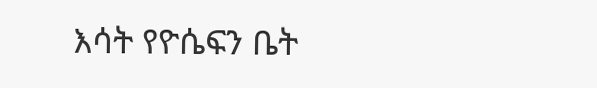እሳት የዮሴፍን ቤት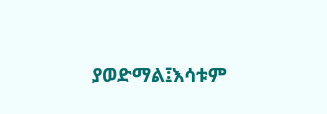ያወድማል፤እሳቱም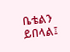ቤቴልን ይበላል፤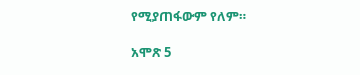የሚያጠፋውም የለም።

አሞጽ 5